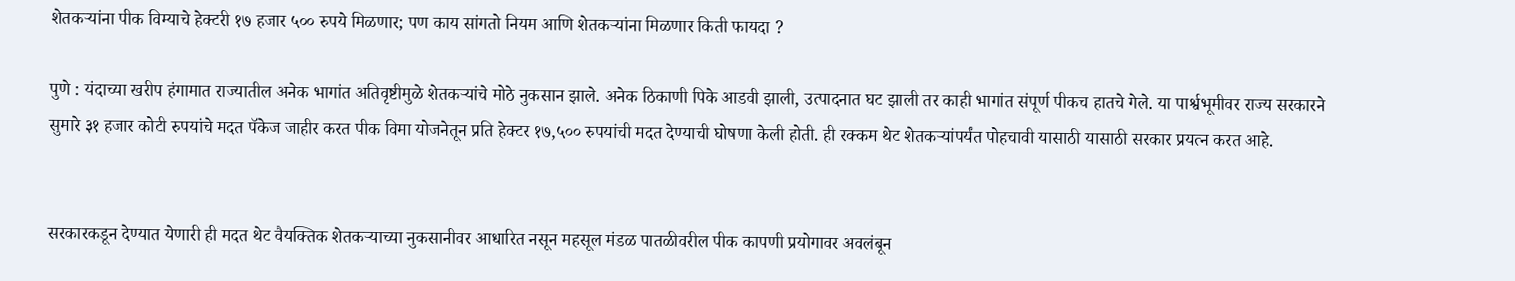शेतकऱ्यांना पीक विम्याचे हेक्टरी १७ हजार ५०० रुपये मिळणार; पण काय सांगतो नियम आणि शेतकऱ्यांना मिळणार किती फायदा ?

पुणे : यंदाच्या खरीप हंगामात राज्यातील अनेक भागांत अतिवृष्टीमुळे शेतकऱ्यांचे मोठे नुकसान झाले. अनेक ठिकाणी पिके आडवी झाली, उत्पादनात घट झाली तर काही भागांत संपूर्ण पीकच हातचे गेले. या पार्श्वभूमीवर राज्य सरकारने सुमारे ३१ हजार कोटी रुपयांचे मदत पॅकेज जाहीर करत पीक विमा योजनेतून प्रति हेक्टर १७,५०० रुपयांची मदत देण्याची घोषणा केली होती. ही रक्कम थेट शेतकऱ्यांपर्यंत पोहचावी यासाठी यासाठी सरकार प्रयत्न करत आहे.


सरकारकडून देण्यात येणारी ही मदत थेट वैयक्तिक शेतकऱ्याच्या नुकसानीवर आधारित नसून महसूल मंडळ पातळीवरील पीक कापणी प्रयोगावर अवलंबून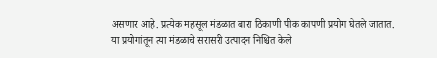असणार आहे. प्रत्येक महसूल मंडळात बारा ठिकाणी पीक कापणी प्रयोग घेतले जातात. या प्रयोगांतून त्या मंडळाचे सरासरी उत्पादन निश्चित केले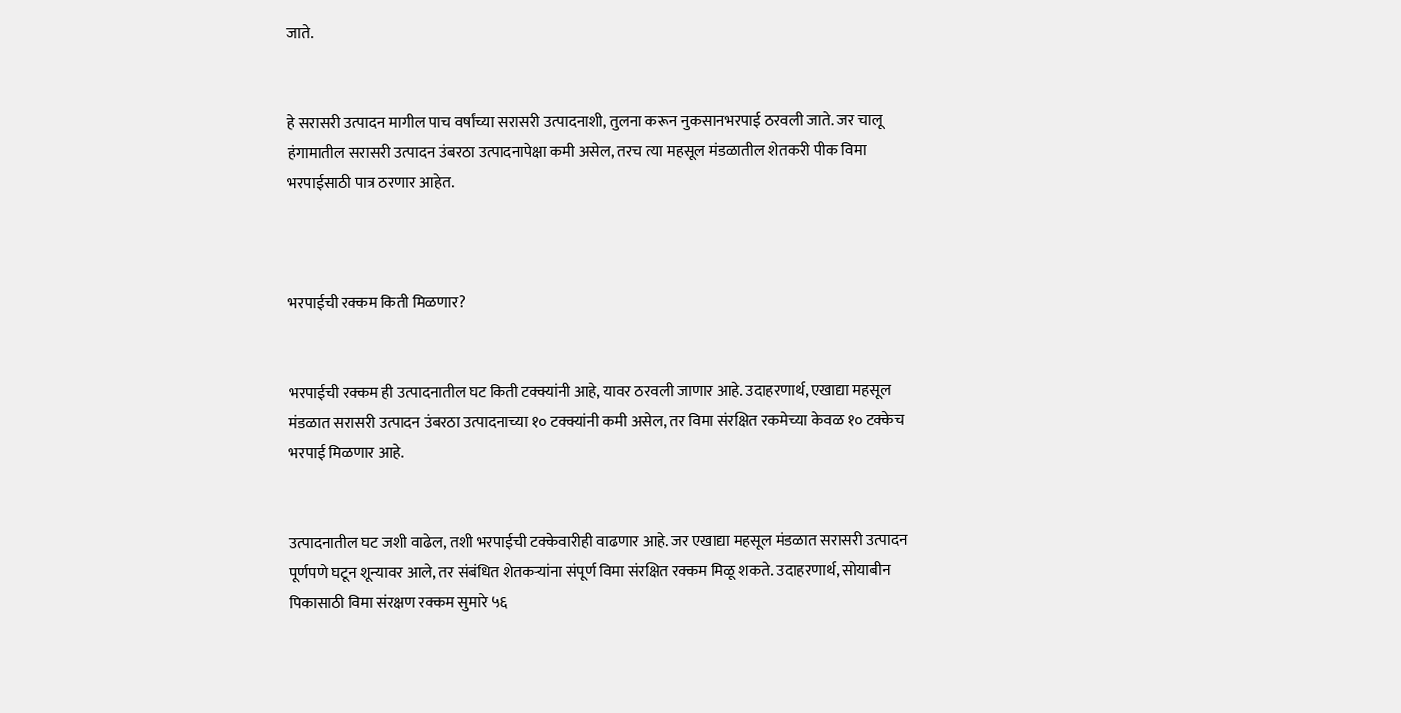जाते.


हे सरासरी उत्पादन मागील पाच वर्षांच्या सरासरी उत्पादनाशी, तुलना करून नुकसानभरपाई ठरवली जाते. जर चालू हंगामातील सरासरी उत्पादन उंबरठा उत्पादनापेक्षा कमी असेल, तरच त्या महसूल मंडळातील शेतकरी पीक विमा भरपाईसाठी पात्र ठरणार आहेत.



भरपाईची रक्कम किती मिळणार?


भरपाईची रक्कम ही उत्पादनातील घट किती टक्क्यांनी आहे, यावर ठरवली जाणार आहे. उदाहरणार्थ, एखाद्या महसूल मंडळात सरासरी उत्पादन उंबरठा उत्पादनाच्या १० टक्क्यांनी कमी असेल, तर विमा संरक्षित रकमेच्या केवळ १० टक्केच भरपाई मिळणार आहे.


उत्पादनातील घट जशी वाढेल, तशी भरपाईची टक्केवारीही वाढणार आहे. जर एखाद्या महसूल मंडळात सरासरी उत्पादन पूर्णपणे घटून शून्यावर आले, तर संबंधित शेतकऱ्यांना संपूर्ण विमा संरक्षित रक्कम मिळू शकते. उदाहरणार्थ, सोयाबीन पिकासाठी विमा संरक्षण रक्कम सुमारे ५६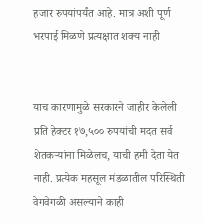हजार रुपयांपर्यंत आहे. मात्र अशी पूर्ण भरपाई मिळणे प्रत्यक्षात शक्य नाही


याच कारणामुळे सरकारने जाहीर केलेली प्रति हेक्टर १७,५०० रुपयांची मदत सर्व शेतकऱ्यांना मिळेलच, याची हमी देता येत नाही. प्रत्येक महसूल मंडळातील परिस्थिती वेगवेगळी असल्याने काही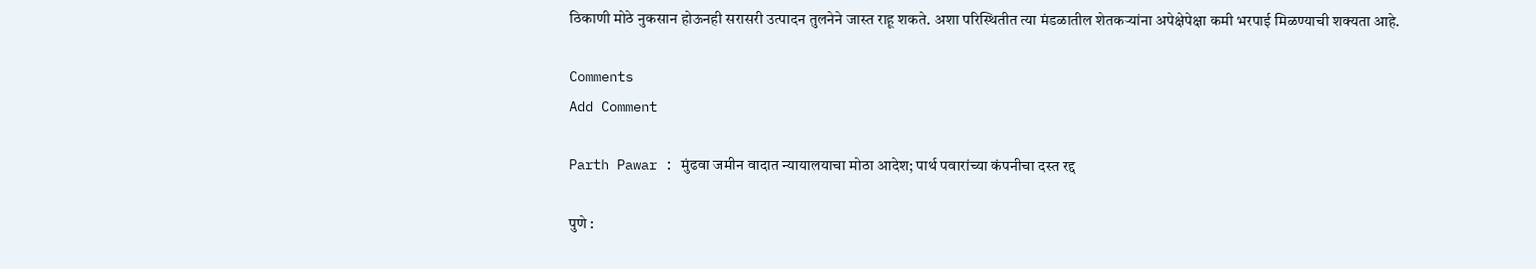ठिकाणी मोठे नुकसान होऊनही सरासरी उत्पादन तुलनेने जास्त राहू शकते. अशा परिस्थितीत त्या मंडळातील शेतकऱ्यांना अपेक्षेपेक्षा कमी भरपाई मिळण्याची शक्यता आहे.

Comments
Add Comment

Parth Pawar : मुंढवा जमीन वादात न्यायालयाचा मोठा आदेश; पार्थ पवारांच्या कंपनीचा दस्त रद्द

पुणे :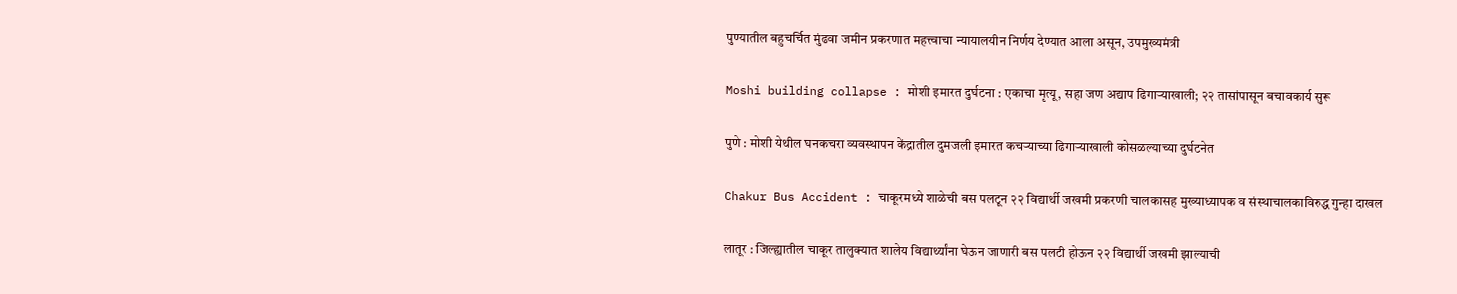पुण्यातील बहुचर्चित मुंढवा जमीन प्रकरणात महत्त्वाचा न्यायालयीन निर्णय देण्यात आला असून, उपमुख्यमंत्री

Moshi building collapse : मोशी इमारत दुर्घटना : एकाचा मृत्यू, सहा जण अद्याप ढिगाऱ्याखाली; २२ तासांपासून बचावकार्य सुरू

पुणे : मोशी येथील घनकचरा व्यवस्थापन केंद्रातील दुमजली इमारत कचऱ्याच्या ढिगाऱ्याखाली कोसळल्याच्या दुर्घटनेत

Chakur Bus Accident : चाकूरमध्ये शाळेची बस पलटून २२ विद्यार्थी जखमी प्रकरणी चालकासह मुख्याध्यापक व संस्थाचालकाविरुद्ध गुन्हा दाखल

लातूर : जिल्ह्यातील चाकूर तालुक्यात शालेय विद्यार्थ्यांना घेऊन जाणारी बस पलटी होऊन २२ विद्यार्थी जखमी झाल्याची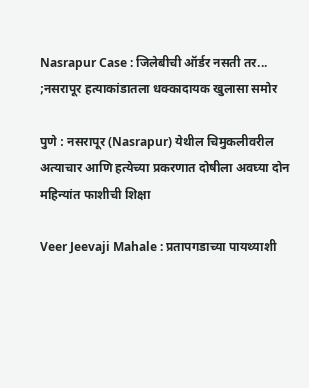Nasrapur Case : जिलेबीची ऑर्डर नसती तर... ;नसरापूर हत्याकांडातला धक्कादायक खुलासा समोर

पुणे : नसरापूर (Nasrapur) येथील चिमुकलीवरील अत्याचार आणि हत्येच्या प्रकरणात दोषीला अवघ्या दोन महिन्यांत फाशीची शिक्षा

Veer Jeevaji Mahale : प्रतापगडाच्या पायथ्याशी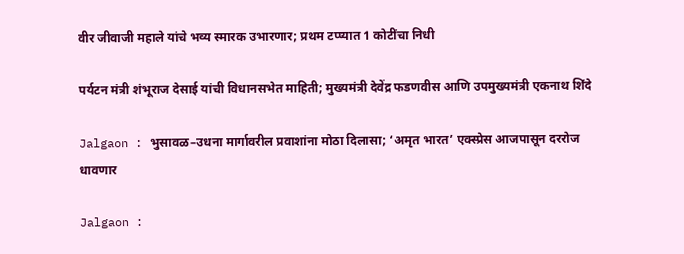वीर जीवाजी महाले यांचे भव्य स्मारक उभारणार; प्रथम टप्प्यात 1 कोटींचा निधी

पर्यटन मंत्री शंभूराज देसाई यांची विधानसभेत माहिती; मुख्यमंत्री देवेंद्र फडणवीस आणि उपमुख्यमंत्री एकनाथ शिंदे

Jalgaon : भुसावळ–उधना मार्गावरील प्रवाशांना मोठा दिलासा; ‘अमृत भारत’ एक्स्प्रेस आजपासून दररोज धावणार

Jalgaon :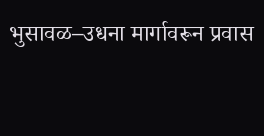भुसावळ–उधना मार्गावरून प्रवास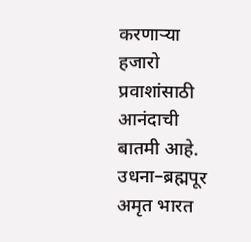करणाऱ्या हजारो प्रवाशांसाठी आनंदाची बातमी आहे. उधना–ब्रह्मपूर अमृत भारत